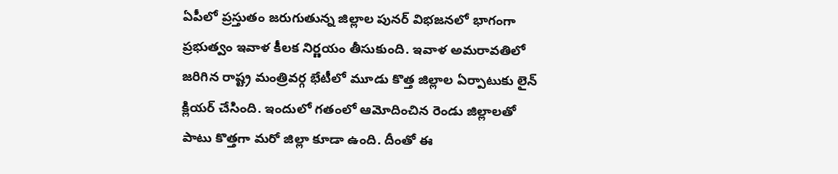ఏపీలో ప్రస్తుతం జరుగుతున్న జిల్లాల పునర్ విభజనలో భాగంగా ప్రభుత్వం ఇవాళ కీలక నిర్ణయం తీసుకుంది. ఇవాళ అమరావతిలో జరిగిన రాష్ట్ర మంత్రివర్గ భేటీలో మూడు కొత్త జిల్లాల ఏర్పాటుకు లైన్ క్లియర్ చేసింది. ఇందులో గతంలో ఆమోదించిన రెండు జిల్లాలతో పాటు కొత్తగా మరో జిల్లా కూడా ఉంది. దీంతో ఈ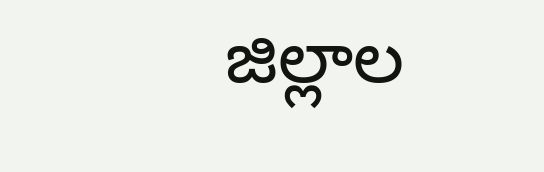జిల్లాల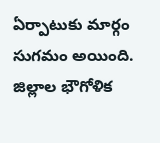ఏర్పాటుకు మార్గం సుగమం అయింది. జిల్లాల భౌగోళిక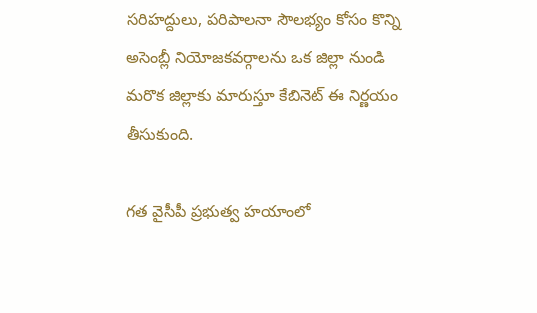సరిహద్దులు, పరిపాలనా సౌలభ్యం కోసం కొన్ని అసెంబ్లీ నియోజకవర్గాలను ఒక జిల్లా నుండి మరొక జిల్లాకు మారుస్తూ కేబినెట్ ఈ నిర్ణయం తీసుకుంది.

గత వైసీపీ ప్రభుత్వ హయాంలో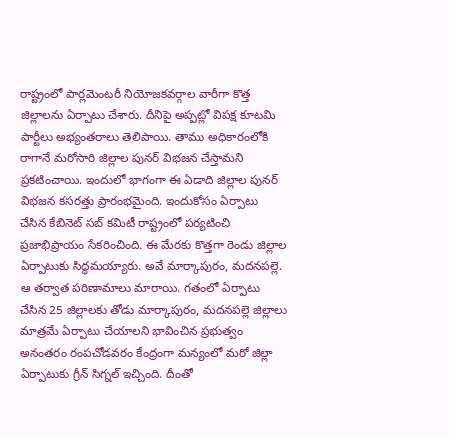రాష్ట్రంలో పార్లమెంటరీ నియోజకవర్గాల వారీగా కొత్త జిల్లాలను ఏర్పాటు చేశారు. దీనిపై అప్పట్లో విపక్ష కూటమి పార్టీలు అభ్యంతరాలు తెలిపాయి. తాము అధికారంలోకి రాగానే మరోసారి జిల్లాల పునర్ విభజన చేస్తామని ప్రకటించాయి. ఇందులో భాగంగా ఈ ఏడాది జిల్లాల పునర్ విభజన కసరత్తు ప్రారంభమైంది. ఇందుకోసం ఏర్పాటు చేసిన కేబినెట్ సబ్ కమిటీ రాష్ట్రంలో పర్యటించి ప్రజాభిప్రాయం సేకరించింది. ఈ మేరకు కొత్తగా రెండు జిల్లాల ఏర్పాటుకు సిద్ధమయ్యారు. అవే మార్కాపురం, మదనపల్లె. ఆ తర్వాత పరిణామాలు మారాయి. గతంలో ఏర్పాటు చేసిన 25 జిల్లాలకు తోడు మార్కాపురం, మదనపల్లె జిల్లాలు మాత్రమే ఏర్పాటు చేయాలని భావించిన ప్రభుత్వం అనంతరం రంపచోడవరం కేంద్రంగా మన్యంలో మరో జిల్లా ఏర్పాటుకు గ్రీన్ సిగ్నల్ ఇచ్చింది. దీంతో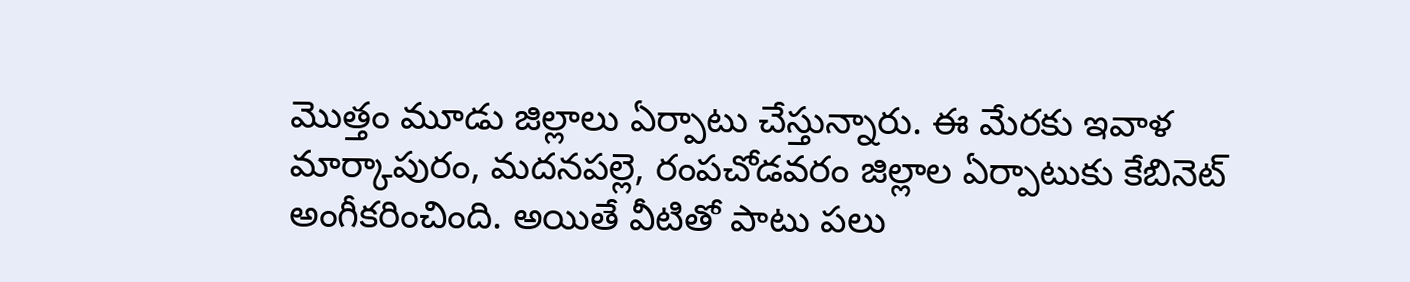మొత్తం మూడు జిల్లాలు ఏర్పాటు చేస్తున్నారు. ఈ మేరకు ఇవాళ మార్కాపురం, మదనపల్లె, రంపచోడవరం జిల్లాల ఏర్పాటుకు కేబినెట్ అంగీకరించింది. అయితే వీటితో పాటు పలు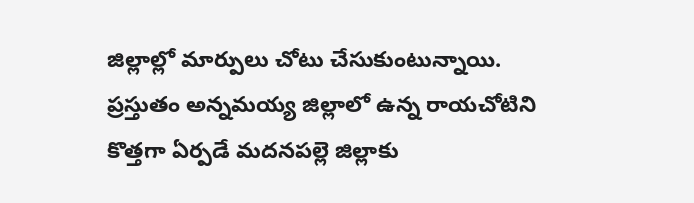జిల్లాల్లో మార్పులు చోటు చేసుకుంటున్నాయి. ప్రస్తుతం అన్నమయ్య జిల్లాలో ఉన్న రాయచోటిని కొత్తగా ఏర్పడే మదనపల్లె జిల్లాకు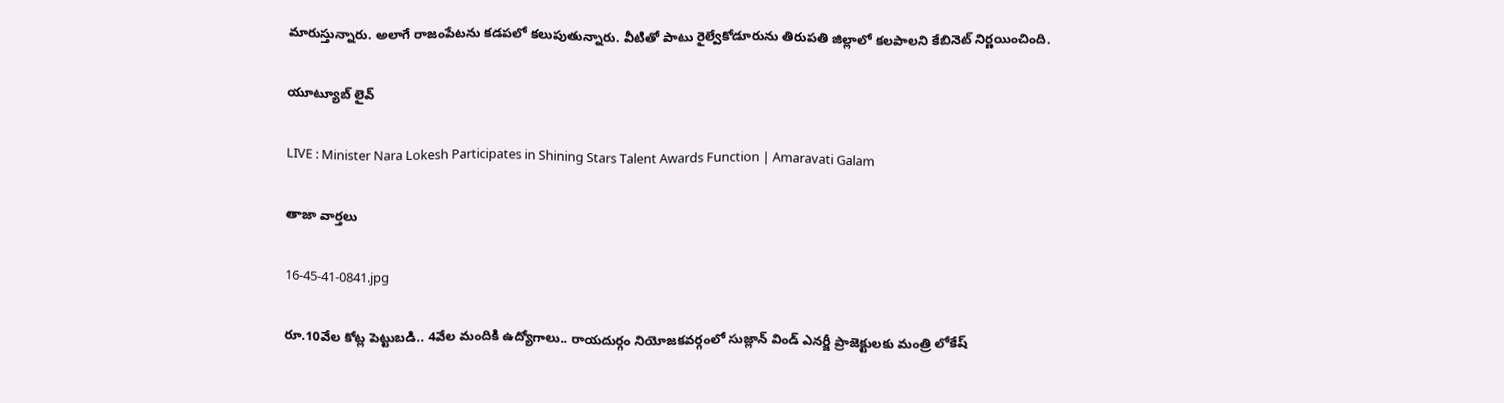మారుస్తున్నారు. అలాగే రాజంపేటను కడపలో కలుపుతున్నారు. వీటితో పాటు రైల్వేకోడూరును తిరుపతి జిల్లాలో కలపాలని కేబినెట్ నిర్ణయించింది.

యూట్యూబ్ లైవ్

LIVE : Minister Nara Lokesh Participates in Shining Stars Talent Awards Function | Amaravati Galam

తాజా వార్తలు

16-45-41-0841.jpg

రూ.10వేల కోట్ల పెట్టుబడి.. 4వేల మందికి ఉద్యోగాలు.. రాయదుర్గం నియోజకవర్గంలో సుజ్లాన్ విండ్ ఎనర్జీ ప్రాజెక్టులకు మంత్రి లోకేష్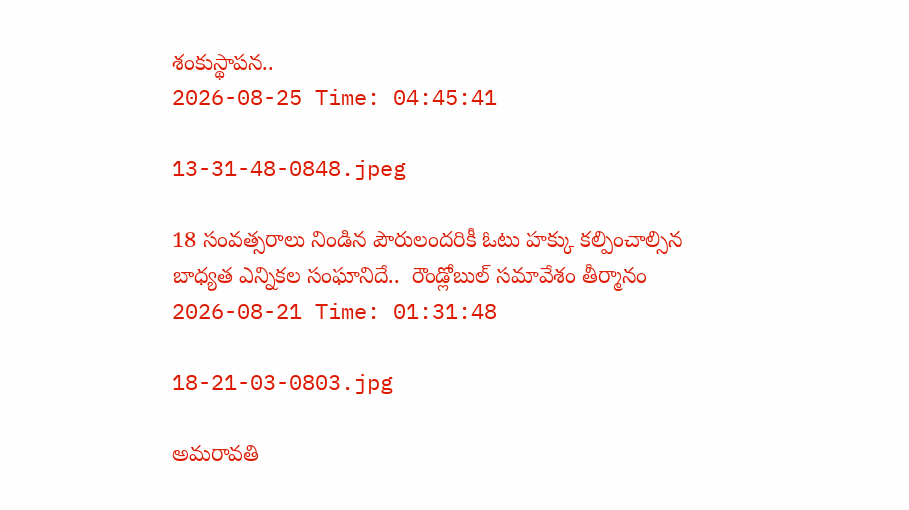శంకుస్థాపన..
2026-08-25 Time: 04:45:41

13-31-48-0848.jpeg

18 సంవత్సరాలు నిండిన పౌరులందరికీ ఓటు హక్కు కల్పించాల్సిన బాధ్యత ఎన్నికల సంఘానిదే..  రౌండ్లోబుల్ సమావేశం తీర్మానం
2026-08-21 Time: 01:31:48

18-21-03-0803.jpg

అమరావతి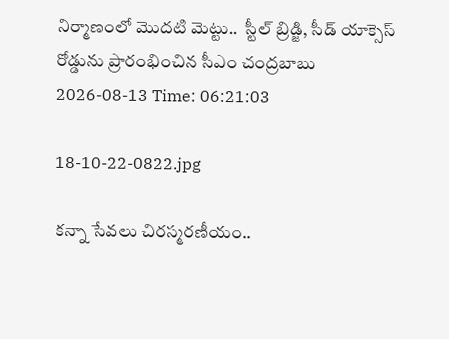నిర్మాణంలో మొదటి మెట్టు..  స్టీల్ బ్రిడ్జి, సీడ్ యాక్సెస్ రోడ్డును ప్రారంభించిన సీఎం చంద్రబాబు
2026-08-13 Time: 06:21:03

18-10-22-0822.jpg

కన్నా సేవలు చిరస్మరణీయం..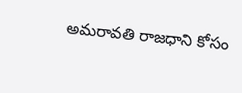అమరావతి రాజధాని కోసం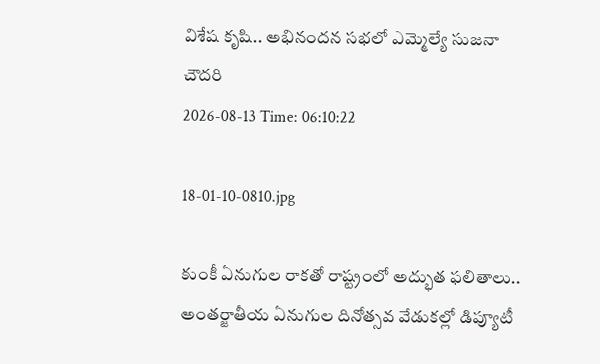విశేష కృషి.. అభినందన సభలో ఎమ్మెల్యే సుజనా చౌదరి
2026-08-13 Time: 06:10:22

18-01-10-0810.jpg

కుంకీ ఏనుగుల రాకతో రాష్ట్రంలో అద్భుత ఫలితాలు..  అంతర్జాతీయ ఏనుగుల దినోత్సవ వేడుకల్లో డిప్యూటీ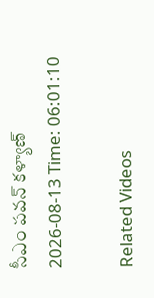సీఎం పవన్ కళ్యాణ్
2026-08-13 Time: 06:01:10

Related Videos